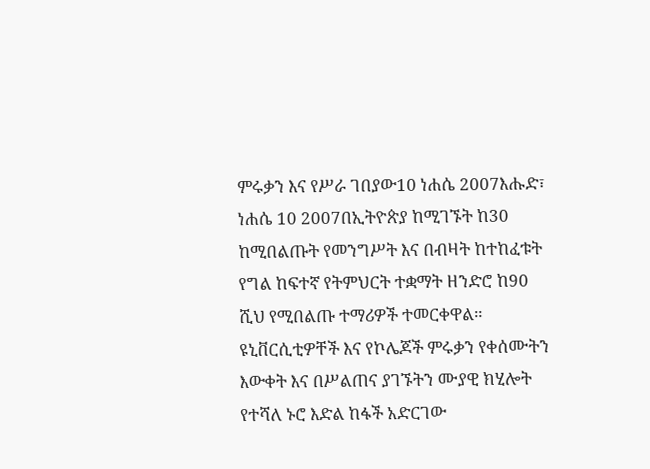ምሩቃን እና የሥራ ገበያው10 ነሐሴ 2007እሑድ፣ ነሐሴ 10 2007በኢትዮጵያ ከሚገኙት ከ30 ከሚበልጡት የመንግሥት እና በብዛት ከተከፈቱት የግል ከፍተኛ የትምህርት ተቋማት ዘንድሮ ከ90 ሺህ የሚበልጡ ተማሪዎች ተመርቀዋል። ዩኒቨርሲቲዎቸች እና የኮሌጆች ምሩቃን የቀሰሙትን እውቀት እና በሥልጠና ያገኙትን ሙያዊ ክሂሎት የተሻለ ኑሮ እድል ከፋች አድርገው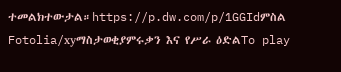ተመልክተውታል።https://p.dw.com/p/1GGIdምስል Fotolia/xyማስታወቂያምሩቃን እና የሥራ ዕድልTo play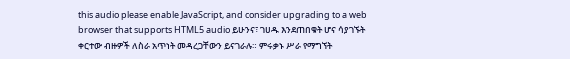this audio please enable JavaScript, and consider upgrading to a web browser that supports HTML5 audio ይሁንና፣ ገሀዱ እንደጠበቁት ሆና ሳያገኙት ቀርተው ብዙዎች ለስራ አጥነት መዳረጋቸውን ይናገራሉ። ምሩቃኑ ሥራ የማግኘት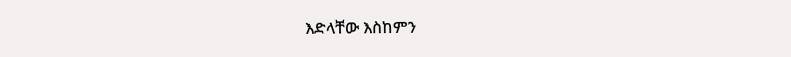እድላቸው እስከምን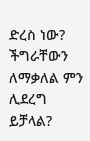ድረስ ነው? ችግራቸውን ለማቃለል ምን ሊደረግ ይቻላል?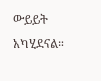ውይይት አካሂደናል።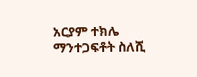አርያም ተክሌ ማንተጋፍቶት ስለሺ